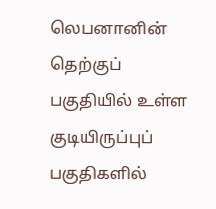லெபனானின் தெற்குப் பகுதியில் உள்ள குடியிருப்புப் பகுதிகளில்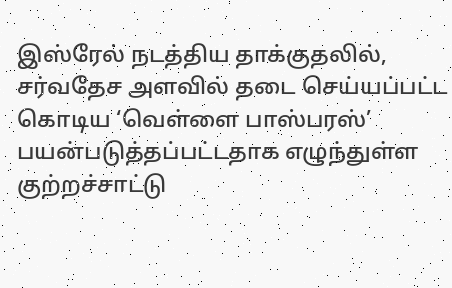இஸ்ரேல் நடத்திய தாக்குதலில், சர்வதேச அளவில் தடை செய்யப்பட்ட கொடிய ‘வெள்ளை பாஸ்பரஸ்’ பயன்படுத்தப்பட்டதாக எழுந்துள்ள குற்றச்சாட்டு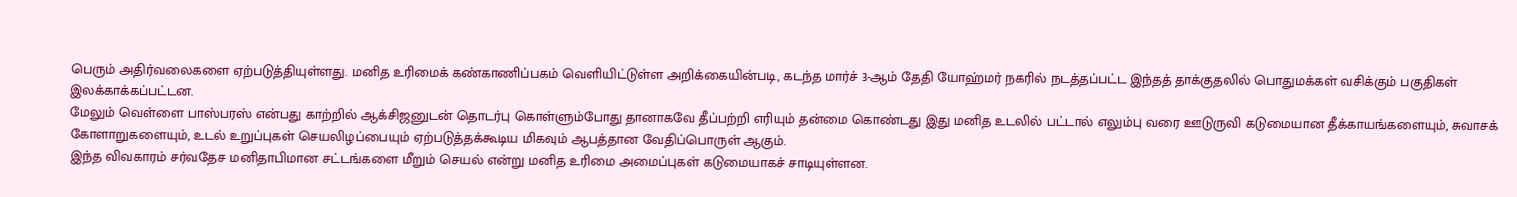பெரும் அதிர்வலைகளை ஏற்படுத்தியுள்ளது. மனித உரிமைக் கண்காணிப்பகம் வெளியிட்டுள்ள அறிக்கையின்படி, கடந்த மார்ச் 3-ஆம் தேதி யோஹ்மர் நகரில் நடத்தப்பட்ட இந்தத் தாக்குதலில் பொதுமக்கள் வசிக்கும் பகுதிகள் இலக்காக்கப்பட்டன.
மேலும் வெள்ளை பாஸ்பரஸ் என்பது காற்றில் ஆக்சிஜனுடன் தொடர்பு கொள்ளும்போது தானாகவே தீப்பற்றி எரியும் தன்மை கொண்டது இது மனித உடலில் பட்டால் எலும்பு வரை ஊடுருவி கடுமையான தீக்காயங்களையும், சுவாசக் கோளாறுகளையும், உடல் உறுப்புகள் செயலிழப்பையும் ஏற்படுத்தக்கூடிய மிகவும் ஆபத்தான வேதிப்பொருள் ஆகும்.
இந்த விவகாரம் சர்வதேச மனிதாபிமான சட்டங்களை மீறும் செயல் என்று மனித உரிமை அமைப்புகள் கடுமையாகச் சாடியுள்ளன.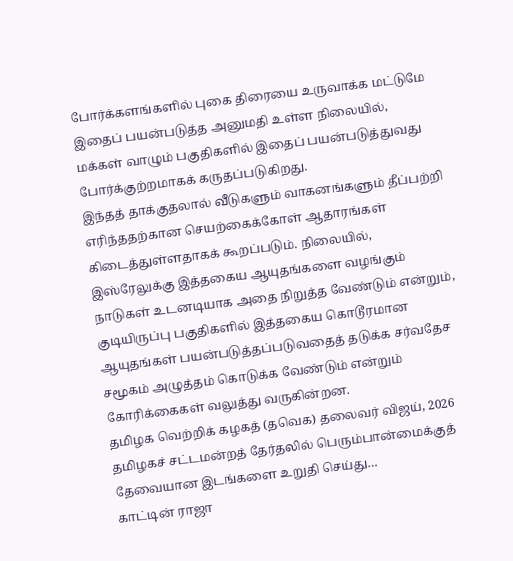போர்க்களங்களில் புகை திரையை உருவாக்க மட்டுமே இதைப் பயன்படுத்த அனுமதி உள்ள நிலையில், மக்கள் வாழும் பகுதிகளில் இதைப் பயன்படுத்துவது போர்க்குற்றமாகக் கருதப்படுகிறது.
இந்தத் தாக்குதலால் வீடுகளும் வாகனங்களும் தீப்பற்றி எரிந்ததற்கான செயற்கைக்கோள் ஆதாரங்கள் கிடைத்துள்ளதாகக் கூறப்படும். நிலையில், இஸ்ரேலுக்கு இத்தகைய ஆயுதங்களை வழங்கும் நாடுகள் உடனடியாக அதை நிறுத்த வேண்டும் என்றும், குடியிருப்பு பகுதிகளில் இத்தகைய கொடூரமான ஆயுதங்கள் பயன்படுத்தப்படுவதைத் தடுக்க சர்வதேச சமூகம் அழுத்தம் கொடுக்க வேண்டும் என்றும் கோரிக்கைகள் வலுத்து வருகின்றன.
தமிழக வெற்றிக் கழகத் (தவெக) தலைவர் விஜய், 2026 தமிழகச் சட்டமன்றத் தேர்தலில் பெரும்பான்மைக்குத் தேவையான இடங்களை உறுதி செய்து…
காட்டின் ராஜா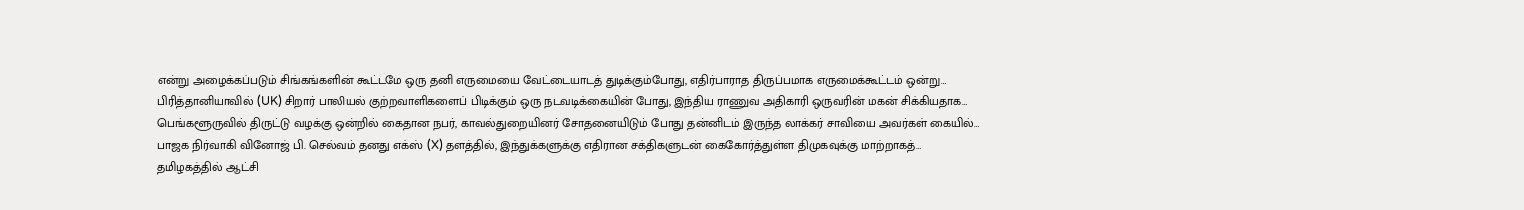என்று அழைக்கப்படும் சிங்கங்களின் கூட்டமே ஒரு தனி எருமையை வேட்டையாடத் துடிக்கும்போது, எதிர்பாராத திருப்பமாக எருமைக்கூட்டம் ஒன்று…
பிரித்தானியாவில் (UK) சிறார் பாலியல் குற்றவாளிகளைப் பிடிக்கும் ஒரு நடவடிக்கையின் போது, இந்திய ராணுவ அதிகாரி ஒருவரின் மகன் சிக்கியதாக…
பெங்களூருவில் திருட்டு வழக்கு ஒன்றில் கைதான நபர், காவல்துறையினர் சோதனையிடும் போது தன்னிடம் இருந்த லாக்கர் சாவியை அவர்கள் கையில்…
பாஜக நிர்வாகி வினோஜ் பி. செல்வம் தனது எக்ஸ் (X) தளத்தில், இந்துக்களுக்கு எதிரான சக்திகளுடன் கைகோர்த்துள்ள திமுகவுக்கு மாற்றாகத்…
தமிழகத்தில் ஆட்சி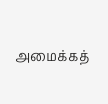அமைக்கத்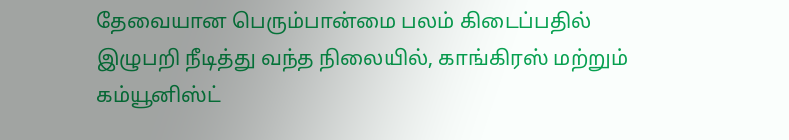தேவையான பெரும்பான்மை பலம் கிடைப்பதில் இழுபறி நீடித்து வந்த நிலையில், காங்கிரஸ் மற்றும் கம்யூனிஸ்ட்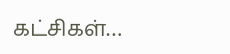கட்சிகள்…